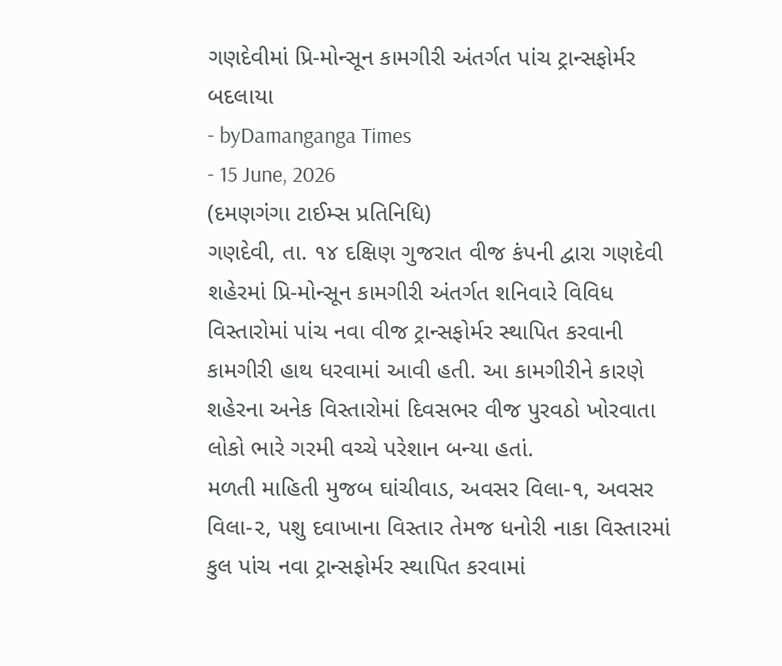ગણદેવીમાં પ્રિ-મોન્સૂન કામગીરી અંતર્ગત પાંચ ટ્રાન્સફોર્મર બદલાયા
- byDamanganga Times
- 15 June, 2026
(દમણગંગા ટાઈમ્સ પ્રતિનિધિ)
ગણદેવી, તા. ૧૪ દક્ષિણ ગુજરાત વીજ કંપની દ્વારા ગણદેવી શહેરમાં પ્રિ-મોન્સૂન કામગીરી અંતર્ગત શનિવારે વિવિધ વિસ્તારોમાં પાંચ નવા વીજ ટ્રાન્સફોર્મર સ્થાપિત કરવાની કામગીરી હાથ ધરવામાં આવી હતી. આ કામગીરીને કારણે શહેરના અનેક વિસ્તારોમાં દિવસભર વીજ પુરવઠો ખોરવાતા લોકો ભારે ગરમી વચ્ચે પરેશાન બન્યા હતાં.
મળતી માહિતી મુજબ ઘાંચીવાડ, અવસર વિલા-૧, અવસર વિલા-૨, પશુ દવાખાના વિસ્તાર તેમજ ધનોરી નાકા વિસ્તારમાં કુલ પાંચ નવા ટ્રાન્સફોર્મર સ્થાપિત કરવામાં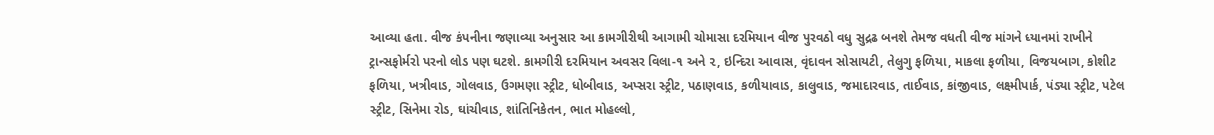આવ્યા હતા. વીજ કંપનીના જણાવ્યા અનુસાર આ કામગીરીથી આગામી ચોમાસા દરમિયાન વીજ પુરવઠો વધુ સુદ્રઢ બનશે તેમજ વધતી વીજ માંગને ધ્યાનમાં રાખીને ટ્રાન્સફોર્મરો પરનો લોડ પણ ઘટશે. કામગીરી દરમિયાન અવસર વિલા-૧ અને ૨, ઇન્દિરા આવાસ, વૃંદાવન સોસાયટી, તેલુગુ ફળિયા, માકલા ફળીયા, વિજયબાગ, કોશીટ ફળિયા, ખત્રીવાડ, ગોલવાડ, ઉગમણા સ્ટ્રીટ, ધોબીવાડ, અપ્સરા સ્ટ્રીટ, પઠાણવાડ, કળીયાવાડ, કાલુવાડ, જમાદારવાડ, તાઈવાડ, કાંજીવાડ, લક્ષ્મીપાર્ક, પંડ્યા સ્ટ્રીટ, પટેલ સ્ટ્રીટ, સિનેમા રોડ, ઘાંચીવાડ, શાંતિનિકેતન, ભાત મોહલ્લો,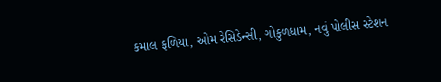કમાલ ફળિયા, ઓમ રેસિડેન્સી, ગોકુળધામ, નવું પોલીસ સ્ટેશન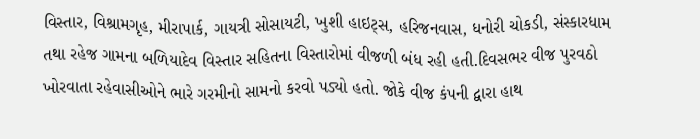વિસ્તાર, વિશ્રામગૃહ, મીરાપાર્ક, ગાયત્રી સોસાયટી, ખુશી હાઇટ્સ, હરિજનવાસ, ધનોરી ચોકડી, સંસ્કારધામ તથા રહેજ ગામના બળિયાદેવ વિસ્તાર સહિતના વિસ્તારોમાં વીજળી બંધ રહી હતી.દિવસભર વીજ પુરવઠો ખોરવાતા રહેવાસીઓને ભારે ગરમીનો સામનો કરવો પડ્યો હતો. જોકે વીજ કંપની દ્વારા હાથ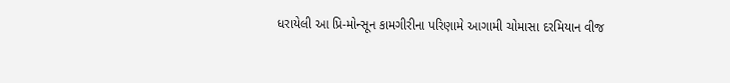ધરાયેલી આ પ્રિ-મોન્સૂન કામગીરીના પરિણામે આગામી ચોમાસા દરમિયાન વીજ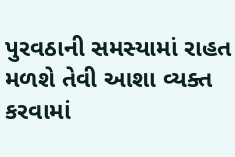પુરવઠાની સમસ્યામાં રાહત મળશે તેવી આશા વ્યક્ત કરવામાં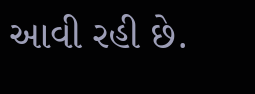આવી રહી છે.